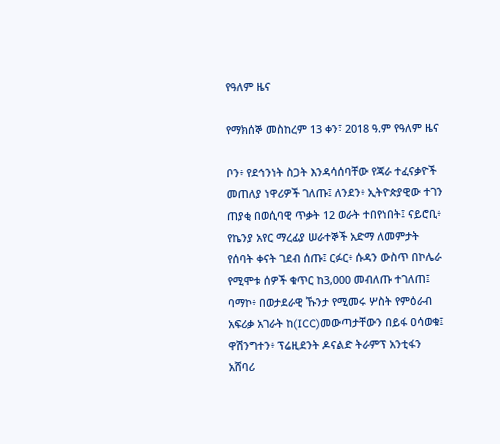የዓለም ዜና

የማክሰኞ መስከረም 13 ቀን፣ 2018 ዓ.ም የዓለም ዜና

ቦን፥ የደኅንነት ስጋት እንዳሳሰባቸው የጃራ ተፈናቃዮች መጠለያ ነዋሪዎች ገለጡ፤ ለንደን፥ ኢትዮጵያዊው ተገን ጠያቂ በወሲባዊ ጥቃት 12 ወራት ተበየነበት፤ ናይሮቢ፥ የኬንያ አየር ማረፊያ ሠራተኞች አድማ ለመምታት የሰባት ቀናት ገደብ ሰጡ፤ ርፉር፥ ሱዳን ውስጥ በኮሌራ የሚሞቱ ሰዎች ቁጥር ከ3,000 መብለጡ ተገለጠ፤ ባማኮ፥ በወታደራዊ ኹንታ የሚመሩ ሦስት የምዕራብ አፍሪቃ አገራት ከ(ICC)መውጣታቸውን በይፋ ዐሳወቁ፤ ዋሽንግተን፥ ፕሬዚደንት ዶናልድ ትራምፕ አንቲፋን አሸባሪ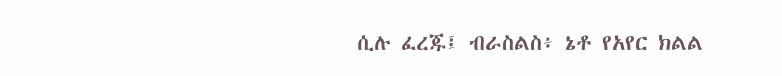ሲሉ ፈረጁ፤ ብራስልስ፥ ኔቶ የአየር ክልል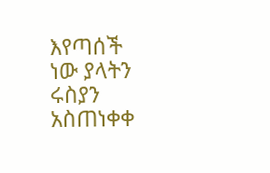እየጣሰች ነው ያላትን ሩስያን አስጠነቀቀ